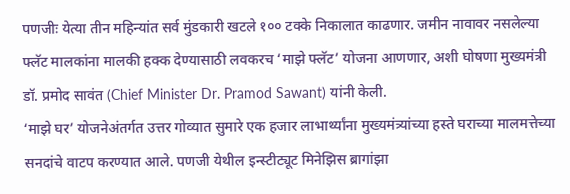पणजीः येत्या तीन महिन्यांत सर्व मुंडकारी खटले १०० टक्के निकालात काढणार. जमीन नावावर नसलेल्या फ्लॅट मालकांना मालकी हक्क देण्यासाठी लवकरच ‘माझे फ्लॅट’ योजना आणणार, अशी घोषणा मुख्यमंत्री डॉ. प्रमोद सावंत (Chief Minister Dr. Pramod Sawant) यांनी केली.
‘माझे घर’ योजनेअंतर्गत उत्तर गोव्यात सुमारे एक हजार लाभार्थ्यांना मुख्यमंत्र्यांच्या हस्ते घराच्या मालमत्तेच्या सनदांचे वाटप करण्यात आले. पणजी येथील इन्स्टीट्यूट मिनेझिस ब्रागांझा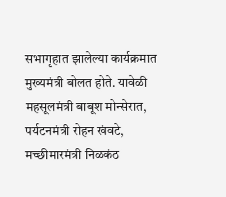सभागृहात झालेल्या कार्यक्रमात मुख्यमंत्री बोलत होते. यावेळी महसूलमंत्री बाबूश मोन्सेरात, पर्यटनमंत्री रोहन खंवटे, मच्छीमारमंत्री निळकंठ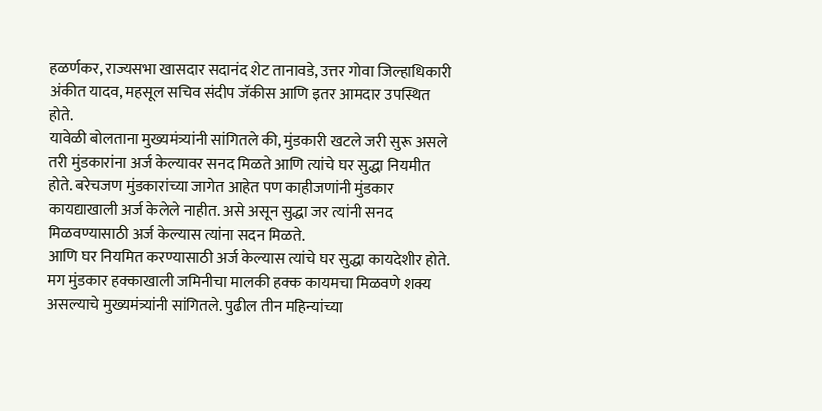हळर्णकर, राज्यसभा खासदार सदानंद शेट तानावडे, उत्तर गोवा जिल्हाधिकारी अंकीत यादव, महसूल सचिव संदीप जॅकीस आणि इतर आमदार उपस्थित होते.
यावेळी बोलताना मुख्यमंत्र्यांनी सांगितले की, मुंडकारी खटले जरी सुरू असले तरी मुंडकारांना अर्ज केल्यावर सनद मिळते आणि त्यांचे घर सुद्धा नियमीत होते. बरेचजण मुंडकारांच्या जागेत आहेत पण काहीजणांनी मुंडकार कायद्याखाली अर्ज केलेले नाहीत. असे असून सुद्धा जर त्यांनी सनद मिळवण्यासाठी अर्ज केल्यास त्यांना सदन मिळते.
आणि घर नियमित करण्यासाठी अर्ज केल्यास त्यांचे घर सुद्धा कायदेशीर होते. मग मुंडकार हक्काखाली जमिनीचा मालकी हक्क कायमचा मिळवणे शक्य असल्याचे मुख्यमंत्र्यांनी सांगितले. पुढील तीन महिन्यांच्या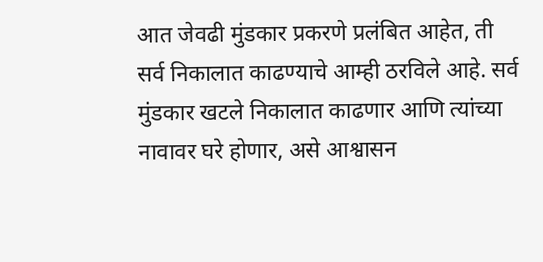आत जेवढी मुंडकार प्रकरणे प्रलंबित आहेत, ती सर्व निकालात काढण्याचे आम्ही ठरविले आहे. सर्व मुंडकार खटले निकालात काढणार आणि त्यांच्या नावावर घरे होणार, असे आश्वासन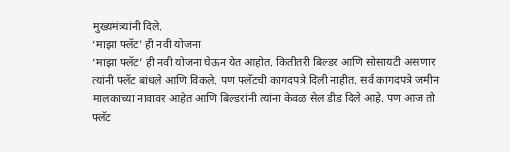मुख्यमंत्र्यांनी दिले.
‘माझा फ्लॅट’ ही नवी योजना
‘माझा फ्लॅट’ ही नवी योजना घेऊन येत आहोत. कितीतरी बिल्डर आणि सोसायटी असणार त्यांनी फ्लॅट बांधले आणि विकले. पण फ्लॅटची कागदपत्रे दिली नाहीत. सर्व कागदपत्रे जमीन मालकाच्या नावावर आहेत आणि बिल्डरांनी त्यांना केवळ सेल डीड दिले आहे. पण आज तो फ्लॅट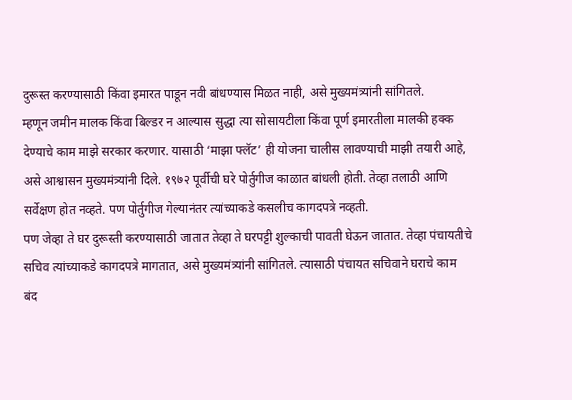दुरूस्त करण्यासाठी किंवा इमारत पाडून नवी बांधण्यास मिळत नाही, असे मुख्यमंत्र्यांनी सांगितले.
म्हणून जमीन मालक किंवा बिल्डर न आल्यास सुद्धा त्या सोसायटीला किंवा पूर्ण इमारतीला मालकी हक्क देण्याचे काम माझे सरकार करणार. यासाठी ‘माझा फ्लॅट’ ही योजना चालीस लावण्याची माझी तयारी आहे, असे आश्वासन मुख्यमंत्र्यांनी दिले. १९७२ पूर्वीची घरे पोर्तुगीज काळात बांधली होती. तेव्हा तलाठी आणि सर्वेक्षण होत नव्हते. पण पोर्तुगीज गेल्यानंतर त्यांच्याकडे कसलीच कागदपत्रे नव्हती.
पण जेव्हा ते घर दुरूस्ती करण्यासाठी जातात तेव्हा ते घरपट्टी शुल्काची पावती घेऊन जातात. तेव्हा पंचायतीचे सचिव त्यांच्याकडे कागदपत्रे मागतात, असे मुख्यमंत्र्यांनी सांगितले. त्यासाठी पंचायत सचिवाने घराचे काम बंद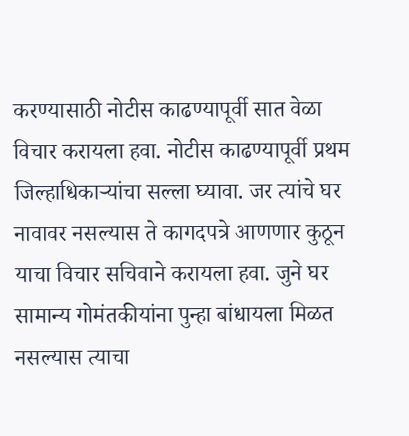करण्यासाठी नोटीस काढण्यापूर्वी सात वेळा विचार करायला हवा. नोटीस काढण्यापूर्वी प्रथम जिल्हाधिकाऱ्यांचा सल्ला घ्यावा. जर त्यांचे घर नावावर नसल्यास ते कागदपत्रे आणणार कुठून याचा विचार सचिवाने करायला हवा. जुने घर सामान्य गोमंतकीयांना पुन्हा बांधायला मिळत नसल्यास त्याचा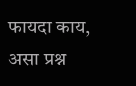फायदा काय, असा प्रश्न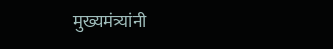मुख्यमंत्र्यांनी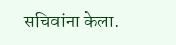सचिवांना केला.